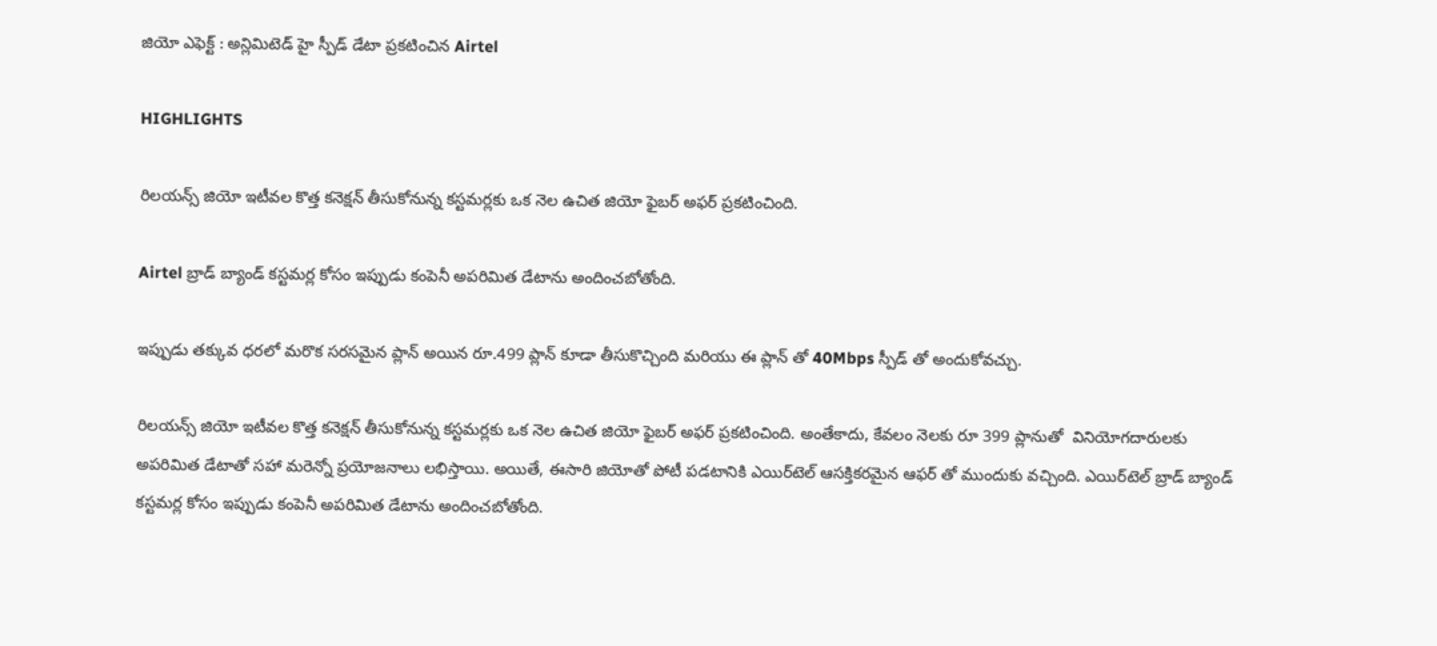జియో ఎఫెక్ట్ : అన్లిమిటెడ్ హై స్పీడ్ డేటా ప్రకటించిన Airtel

HIGHLIGHTS

రిలయన్స్ జియో ఇటీవల కొత్త కనెక్షన్ తీసుకోనున్న కస్టమర్లకు ఒక నెల ఉచిత జియో ఫైబర్ అఫర్ ప్రకటించింది.

Airtel బ్రాడ్ ‌బ్యాండ్ కస్టమర్ల కోసం ఇప్పుడు కంపెనీ అపరిమిత డేటాను అందించబోతోంది.

ఇప్పుడు తక్కువ ధరలో మరొక సరసమైన ప్లాన్ అయిన రూ.499 ప్లాన్ కూడా తీసుకొచ్చింది మరియు ఈ ప్లాన్ తో 40Mbps స్పీడ్ తో అందుకోవచ్చు.

రిలయన్స్ జియో ఇటీవల కొత్త కనెక్షన్ తీసుకోనున్న కస్టమర్లకు ఒక నెల ఉచిత జియో ఫైబర్ అఫర్ ప్రకటించింది. అంతేకాదు, కేవలం నెలకు రూ 399 ప్లానుతో  వినియోగదారులకు అపరిమిత డేటాతో సహా మరెన్నో ప్రయోజనాలు లభిస్తాయి. అయితే, ఈసారి జియోతో పోటీ పడటానికి ఎయిర్‌టెల్ ఆసక్తికరమైన ఆఫర్ ‌తో ముందుకు వచ్చింది. ఎయిర్‌టెల్ బ్రాడ్ ‌బ్యాండ్ కస్టమర్ల కోసం ఇప్పుడు కంపెనీ అపరిమిత డేటాను అందించబోతోంది.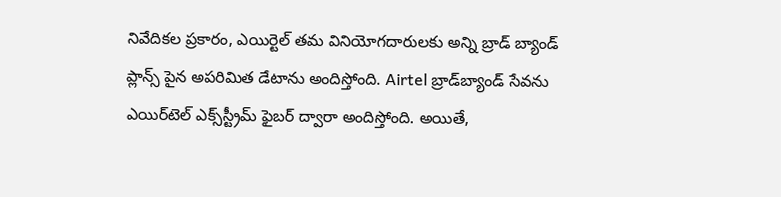నివేదికల ప్రకారం, ఎయిర్టెల్ తమ వినియోగదారులకు అన్ని బ్రాడ్ ‌బ్యాండ్ ప్లాన్స్ పైన అపరిమిత డేటాను అందిస్తోంది. Airtel బ్రాడ్‌బ్యాండ్ సేవను ఎయిర్‌టెల్ ఎక్స్‌స్ట్రీమ్ ఫైబర్ ద్వారా అందిస్తోంది. అయితే,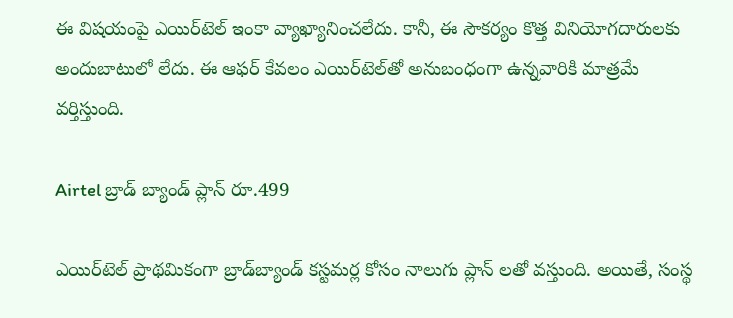ఈ విషయంపై ఎయిర్‌టెల్ ఇంకా వ్యాఖ్యానించలేదు. కానీ, ఈ సౌకర్యం కొత్త వినియోగదారులకు అందుబాటులో లేదు. ఈ ఆఫర్ కేవలం ఎయిర్‌టెల్‌తో అనుబంధంగా ఉన్నవారికి మాత్రమే వర్తిస్తుంది.

Airtel బ్రాడ్ ‌బ్యాండ్ ప్లాన్ రూ.499

ఎయిర్‌టెల్ ప్రాథమికంగా బ్రాడ్‌బ్యాండ్ కస్టమర్ల కోసం నాలుగు ప్లాన్‌ లతో వస్తుంది. అయితే, సంస్థ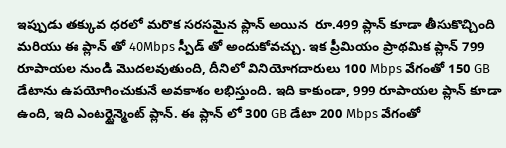ఇప్పుడు తక్కువ ధరలో మరొక సరసమైన ప్లాన్ అయిన  రూ.499 ప్లాన్ కూడా తీసుకొచ్చింది మరియు ఈ ప్లాన్ తో 40Mbps స్పీడ్ తో అందుకోవచ్చు. ఇక ప్రీమియం ప్రాథమిక ప్లాన్ 799 రూపాయల నుండి మొదలవుతుంది, దీనిలో వినియోగదారులు 100 Mbps వేగంతో 150 GB డేటాను ఉపయోగించుకునే అవకాశం లభిస్తుంది. ఇది కాకుండా, 999 రూపాయల ప్లాన్ కూడా ఉంది, ఇది ఎంటర్టైన్మెంట్ ప్లాన్. ఈ ప్లాన్‌ లో 300 GB డేటా 200 Mbps వేగంతో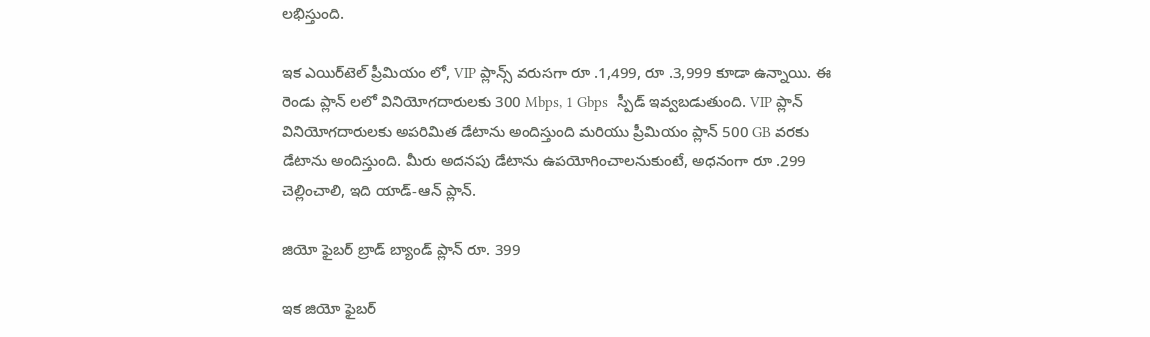లభిస్తుంది.

ఇక ఎయిర్‌టెల్ ప్రీమియం ‌లో, VIP ప్లాన్స్ వరుసగా రూ .1,499, రూ .3,999 కూడా ఉన్నాయి. ఈ రెండు ప్లాన్‌ లలో వినియోగదారులకు 300 Mbps, 1 Gbps  స్పీడ్ ఇవ్వబడుతుంది. VIP ప్లాన్ వినియోగదారులకు అపరిమిత డేటాను అందిస్తుంది మరియు ప్రీమియం ప్లాన్ 500 GB వరకు డేటాను అందిస్తుంది. మీరు అదనపు డేటాను ఉపయోగించాలనుకుంటే, అధనంగా రూ .299 చెల్లించాలి, ఇది యాడ్-ఆన్ ప్లాన్.

జియో ఫైబర్ బ్రాడ్‌ బ్యాండ్ ప్లాన్ రూ. 399

ఇక జియో ఫైబర్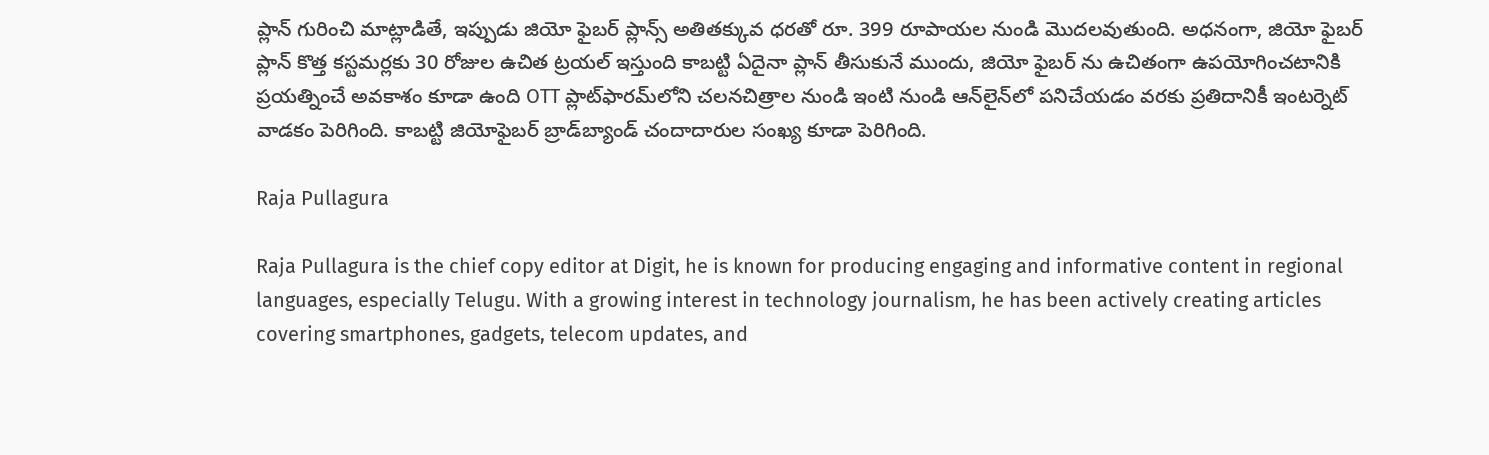ప్లాన్ గురించి మాట్లాడితే, ఇప్పుడు జియో ఫైబర్ ప్లాన్స్ అతితక్కువ ధరతో రూ. 399 రూపాయల నుండి మొదలవుతుంది. అధనంగా, జియో ఫైబర్ ప్లాన్ కొత్త కస్టమర్లకు 30 రోజుల ఉచిత ట్రయల్ ఇస్తుంది కాబట్టి ఏదైనా ప్లాన్ తీసుకునే ముందు, జియో ఫైబర్ ‌ను ఉచితంగా ఉపయోగించటానికి ప్రయత్నించే అవకాశం కూడా ఉంది OTT ప్లాట్‌ఫారమ్‌లోని చలనచిత్రాల నుండి ఇంటి నుండి ఆన్‌లైన్‌లో పనిచేయడం వరకు ప్రతిదానికీ ఇంటర్నెట్ వాడకం పెరిగింది. కాబట్టి జియోఫైబర్ బ్రాడ్‌బ్యాండ్ చందాదారుల సంఖ్య కూడా పెరిగింది.

Raja Pullagura

Raja Pullagura is the chief copy editor at Digit, he is known for producing engaging and informative content in regional languages, especially Telugu. With a growing interest in technology journalism, he has been actively creating articles covering smartphones, gadgets, telecom updates, and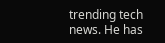trending tech news. He has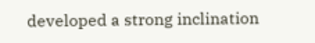developed a strong inclination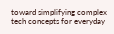toward simplifying complex tech concepts for everyday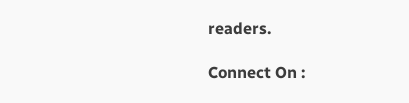readers.

Connect On :